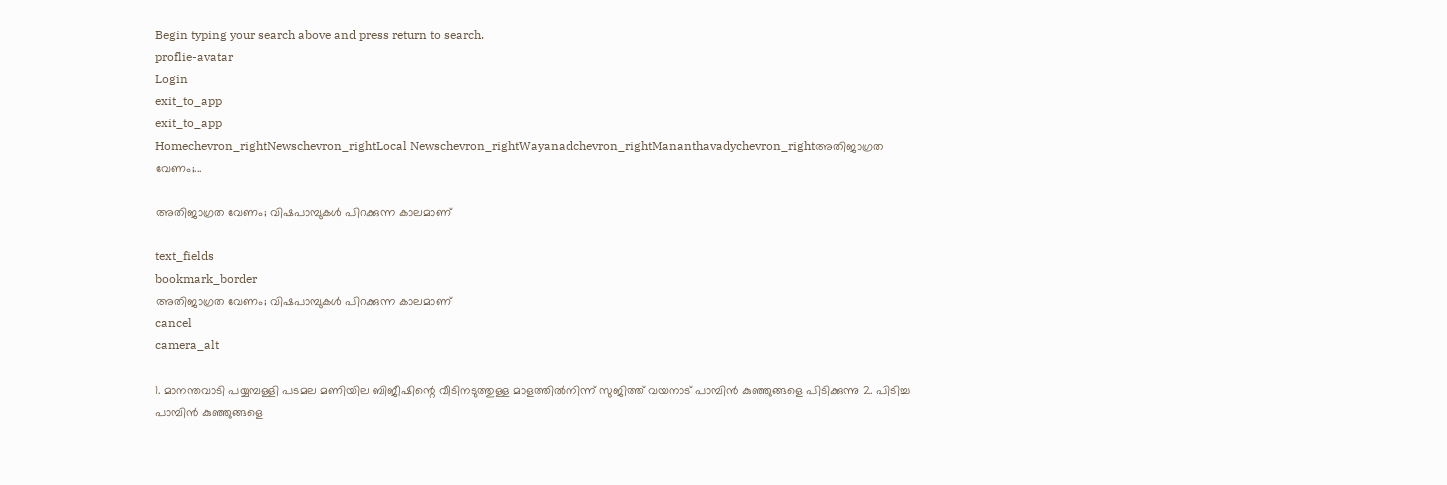Begin typing your search above and press return to search.
proflie-avatar
Login
exit_to_app
exit_to_app
Homechevron_rightNewschevron_rightLocal Newschevron_rightWayanadchevron_rightMananthavadychevron_rightഅതിജാഗ്രത വേണം;...

അതിജാഗ്രത വേണം; വിഷപാമ്പുകൾ പിറക്കുന്ന കാലമാണ്

text_fields
bookmark_border
അതിജാഗ്രത വേണം; വിഷപാമ്പുകൾ പിറക്കുന്ന കാലമാണ്
cancel
camera_alt

1. മാനന്തവാടി പയ്യമ്പള്ളി പടമല മണിയില ബിജീഷിന്റെ വീടിനടുത്തുള്ള മാളത്തിൽനിന്ന് സുജിത്ത് വയനാട് പാമ്പിൻ കുഞ്ഞുങ്ങളെ പിടിക്കുന്നു 2. പിടിച്ച പാമ്പിൻ കുഞ്ഞുങ്ങളെ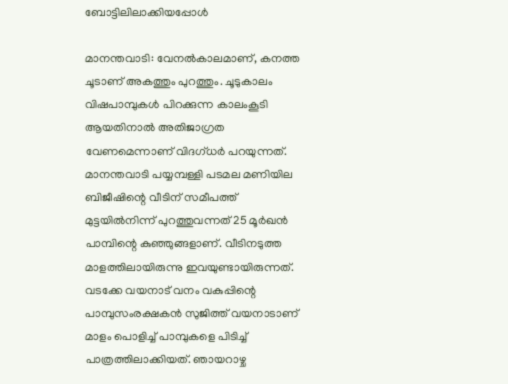ബോട്ടിലിലാക്കിയപ്പോൾ

മാനന്തവാടി: വേനൽകാലമാണ്, കനത്ത ചൂടാണ് അകത്തും പുറത്തും. ചൂടുകാലം വിഷപാമ്പുകൾ പിറക്കുന്ന കാലംകൂടി ആയതിനാൽ അതിജാഗ്രത വേണമെന്നാണ് വിദഗ്ധർ പറയുന്നത്. മാനന്തവാടി പയ്യമ്പള്ളി പടമല മണിയില ബിജീഷിന്റെ വീടിന് സമീപത്ത് മുട്ടയിൽനിന്ന് പുറത്തുവന്നത് 25 മൂർഖൻ പാമ്പിന്റെ കുഞ്ഞുങ്ങളാണ്. വീടിനടുത്ത മാളത്തിലായിരുന്നു ഇവയുണ്ടായിരുന്നത്. വടക്കേ വയനാട് വനം വകുപ്പിന്റെ പാമ്പുസംരക്ഷകൻ സുജിത്ത് വയനാടാണ് മാളം പൊളിച്ച് പാമ്പുകളെ പിടിച്ച് പാത്രത്തിലാക്കിയത്. ഞായറാഴ്ച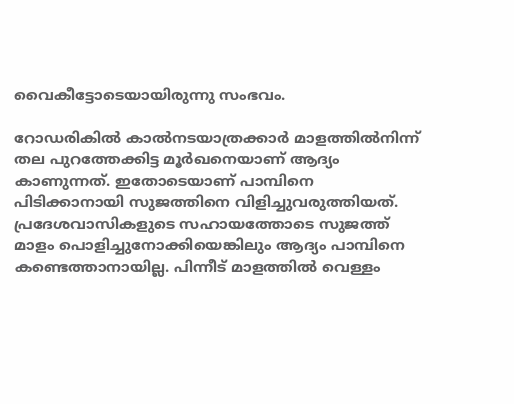വൈകീട്ടോടെയായിരുന്നു സംഭവം.

റോഡരികിൽ കാൽനടയാത്രക്കാർ മാളത്തിൽനിന്ന് തല പുറത്തേക്കിട്ട മൂർഖനെയാണ് ആദ്യം കാണുന്നത്. ഇതോടെയാണ് പാമ്പിനെ പിടിക്കാനായി സുജത്തിനെ വിളിച്ചുവരുത്തിയത്. പ്രദേശവാസികളുടെ സഹായത്തോടെ സുജത്ത് മാളം പൊളിച്ചുനോക്കിയെങ്കിലും ആദ്യം പാമ്പിനെ കണ്ടെത്താനായില്ല. പിന്നീട് മാളത്തിൽ വെള്ളം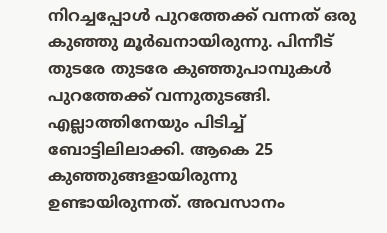നിറച്ചപ്പോൾ പുറത്തേക്ക് വന്നത് ഒരു കുഞ്ഞു മൂർഖനായിരുന്നു. പിന്നീട് തുടരേ തുടരേ കുഞ്ഞുപാമ്പുകൾ പുറത്തേക്ക് വന്നുതുടങ്ങി. എല്ലാത്തിനേയും പിടിച്ച് ബോട്ടിലിലാക്കി. ആകെ 25 കുഞ്ഞുങ്ങളായിരുന്നു ഉണ്ടായിരുന്നത്. അവസാനം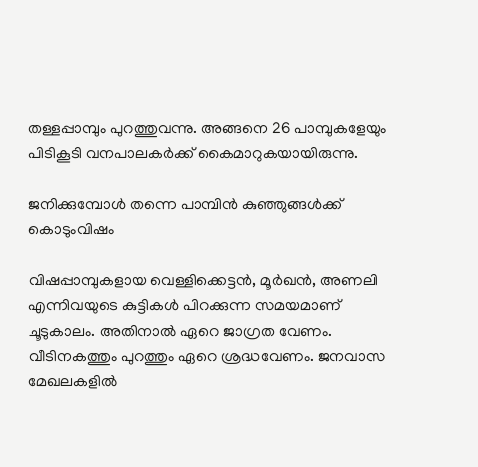തള്ളപ്പാമ്പും പുറത്തുവന്നു. അങ്ങനെ 26 പാമ്പുകളേയും പിടികൂടി വനപാലകർക്ക് കൈമാറുകയായിരുന്നു.

ജനിക്കുമ്പോൾ തന്നെ പാമ്പിൻ കുഞ്ഞുങ്ങൾക്ക് കൊടുംവിഷം

വിഷപ്പാമ്പുകളായ വെള്ളിക്കെട്ടൻ, മൂർഖൻ, അണലി എന്നിവയുടെ കുട്ടികൾ പിറക്കുന്ന സമയമാണ് ചൂടുകാലം. അതിനാൽ ഏറെ ജാഗ്രത വേണം. വീടിനകത്തും പുറത്തും ഏറെ ശ്രദ്ധവേണം. ജനവാസ മേഖലകളിൽ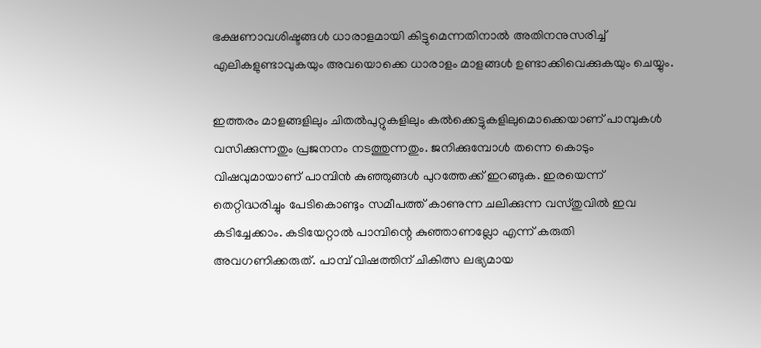ഭക്ഷണാവശിഷ്ടങ്ങൾ ധാരാളമായി കിട്ടുമെന്നതിനാൽ അതിനനുസരിച്ച് എലികളുണ്ടാവുകയും അവയൊക്കെ ധാരാളം മാളങ്ങൾ ഉണ്ടാക്കിവെക്കുകയും ചെയ്യും.

ഇത്തരം മാളങ്ങളിലും ചിതൽപുറ്റുകളിലും കൽക്കെട്ടുകളിലുമൊക്കെയാണ് പാമ്പുകൾ വസിക്കുന്നതും പ്രജനനം നടത്തുന്നതും. ജനിക്കുമ്പോൾ തന്നെ കൊടും വിഷവുമായാണ് പാമ്പിൻ കുഞ്ഞുങ്ങൾ പുറത്തേക്ക് ഇറങ്ങുക. ഇരയെന്ന് തെറ്റിദ്ധരിച്ചും പേടികൊണ്ടും സമീപത്ത് കാണുന്ന ചലിക്കുന്ന വസ്തുവിൽ ഇവ കടിച്ചേക്കാം. കടിയേറ്റാൽ പാമ്പിന്റെ കുഞ്ഞാണല്ലോ എന്ന് കരുതി അവഗണിക്കരുത്. പാമ്പ് വിഷത്തിന് ചികിത്സ ലഭ്യമായ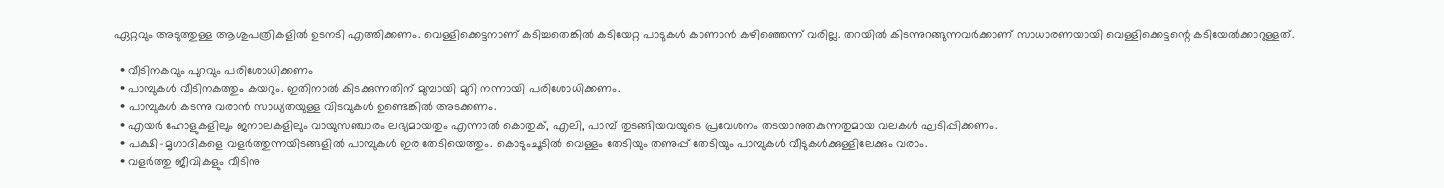ഏറ്റവും അടുത്തുള്ള ആശുപത്രികളിൽ ഉടനടി എത്തിക്കണം. വെള്ളിക്കെട്ടനാണ് കടിച്ചതെങ്കിൽ കടിയേറ്റ പാടുകൾ കാണാൻ കഴിഞ്ഞെന്ന് വരില്ല. തറയിൽ കിടന്നുറങ്ങുന്നവർക്കാണ് സാധാരണയായി വെള്ളിക്കെട്ടന്റെ കടിയേൽക്കാറുള്ളത്.

  • വീടിനകവും പുറവും പരിശോധിക്കണം
  • പാമ്പുകൾ വീടിനകത്തും കയറും. ഇതിനാൽ കിടക്കുന്നതിന് മുമ്പായി മുറി നന്നായി പരിശോധിക്കണം.
  • പാമ്പുകൾ കടന്നു വരാൻ സാധ്യതയുള്ള വിടവുകൾ ഉണ്ടെങ്കിൽ അടക്കണം.
  • എയർ ഹോളുകളിലും ജനാലകളിലും വായുസഞ്ചാരം ലഭ്യമായതും എന്നാൽ കൊതുക്, എലി, പാമ്പ് തുടങ്ങിയവയുടെ പ്രവേശനം തടയാനുതകുന്നതുമായ വലകൾ ഘടിപ്പിക്കണം.
  • പക്ഷി-മൃഗാദികളെ വളർത്തുന്നയിടങ്ങളിൽ പാമ്പുകൾ ഇര തേടിയെത്തും. കൊടുംചൂടിൽ വെള്ളം തേടിയും തണുപ്പ് തേടിയും പാമ്പുകൾ വീടുകൾക്കുള്ളിലേക്കും വരാം.
  • വളർത്തു ജീവികളും വീടിനു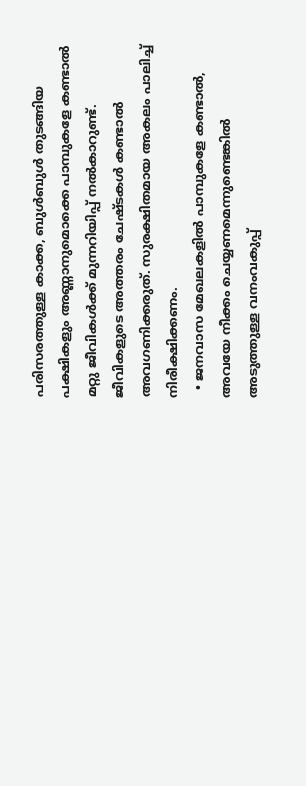പരിസരത്തുള്ള കാക്ക, ബുൾബുൾ തുടങ്ങിയ പക്ഷികളും അണ്ണാനുമൊക്കെ പാമ്പുകളേ കണ്ടാൽ മറ്റു ജീവികൾക്ക് മുന്നറിയിപ്പ് നൽകാറുണ്ട്. ജീവികളുടെ അത്തരം ചേഷ്ടകൾ കണ്ടാൽ അവഗണിക്കരുത്. സുരക്ഷിതമായ അകലം പാലിച്ച് നിരീക്ഷിക്കണം.
  • ജനവാസ മേഖലകളിൽ പാമ്പുകളേ കണ്ടാൽ, അവയേ നീക്കം ചെയ്യണമെന്നുണ്ടെങ്കിൽ അടുത്തുള്ള വനംവകുപ്പ്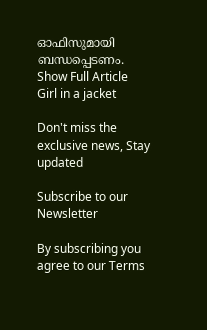ഓഫിസുമായി ബന്ധപ്പെടണം.
Show Full Article
Girl in a jacket

Don't miss the exclusive news, Stay updated

Subscribe to our Newsletter

By subscribing you agree to our Terms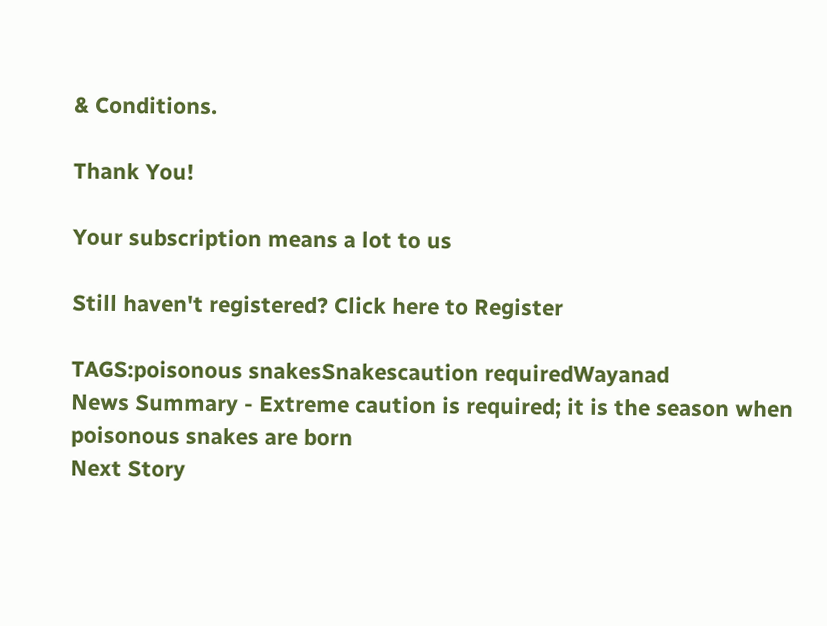& Conditions.

Thank You!

Your subscription means a lot to us

Still haven't registered? Click here to Register

TAGS:poisonous snakesSnakescaution requiredWayanad
News Summary - Extreme caution is required; it is the season when poisonous snakes are born
Next Story